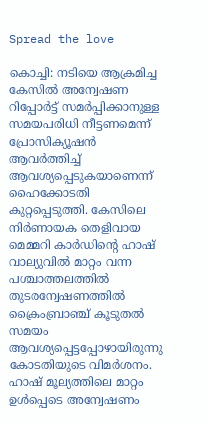Spread the love

കൊച്ചി: നടിയെ ആക്രമിച്ച കേസിൽ അന്വേഷണ റിപ്പോർട്ട് സമർപ്പിക്കാനുള്ള സമയപരിധി നീട്ടണമെന്ന് പ്രോസിക്യൂഷൻ ആവർത്തിച്ച് ആവശ്യപ്പെടുകയാണെന്ന് ഹൈക്കോടതി കുറ്റപ്പെടുത്തി. കേസിലെ നിർണായക തെളിവായ മെമ്മറി കാർഡിന്‍റെ ഹാഷ് വാല്യുവിൽ മാറ്റം വന്ന പശ്ചാത്തലത്തിൽ തുടരന്വേഷണത്തിൽ ക്രൈംബ്രാഞ്ച് കൂടുതൽ സമയം ആവശ്യപ്പെട്ടപ്പോഴായിരുന്നു കോടതിയുടെ വിമർശനം. ഹാഷ് മൂല്യത്തിലെ മാറ്റം ഉൾപ്പെടെ അന്വേഷണം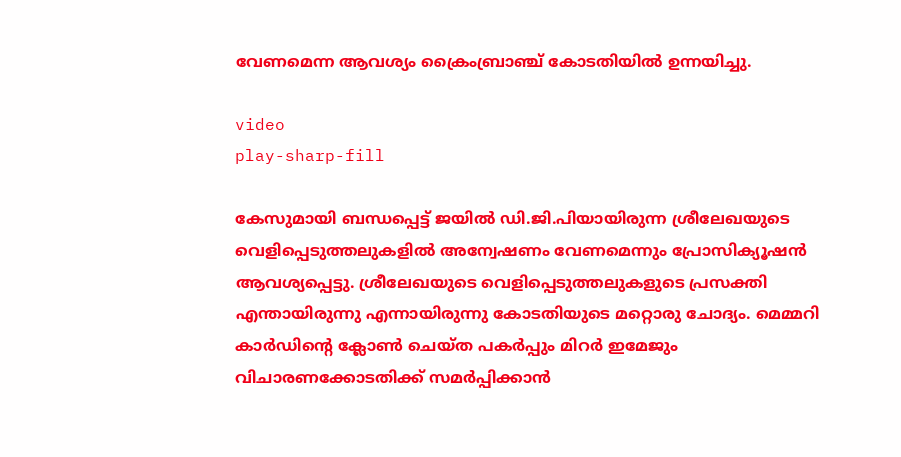വേണമെന്ന ആവശ്യം ക്രൈംബ്രാഞ്ച് കോടതിയിൽ ഉന്നയിച്ചു.

video
play-sharp-fill

കേസുമായി ബന്ധപ്പെട്ട് ജയിൽ ഡി.ജി.പിയായിരുന്ന ശ്രീലേഖയുടെ വെളിപ്പെടുത്തലുകളിൽ അന്വേഷണം വേണമെന്നും പ്രോസിക്യൂഷൻ ആവശ്യപ്പെട്ടു. ശ്രീലേഖയുടെ വെളിപ്പെടുത്തലുകളുടെ പ്രസക്തി എന്തായിരുന്നു എന്നായിരുന്നു കോടതിയുടെ മറ്റൊരു ചോദ്യം. മെമ്മറി കാർഡിന്‍റെ ക്ലോൺ ചെയ്ത പകർപ്പും മിറർ ഇമേജും വിചാരണക്കോടതിക്ക് സമർപ്പിക്കാൻ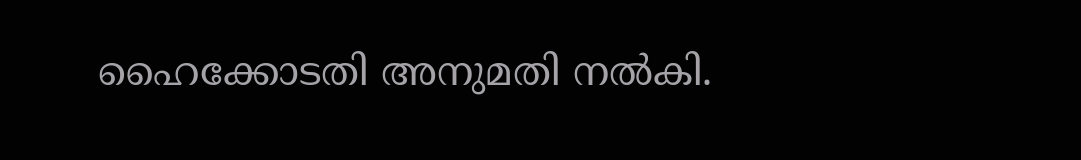ഹൈക്കോടതി അനുമതി നൽകി.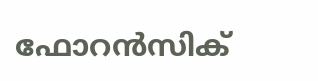ഫോറൻസിക്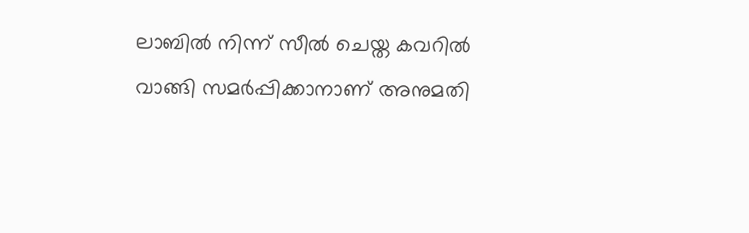ലാബിൽ നിന്ന് സീൽ ചെയ്ത കവറിൽ വാങ്ങി സമർപ്പിക്കാനാണ് അനുമതി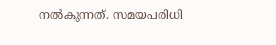നൽകുന്നത്. സമയപരിധി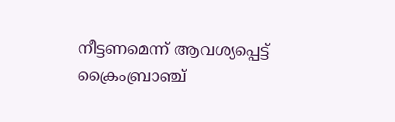നീട്ടണമെന്ന് ആവശ്യപ്പെട്ട് ക്രൈംബ്രാഞ്ച്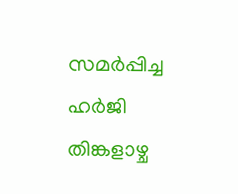സമർപ്പിച്ച ഹർജി തിങ്കളാഴ്ച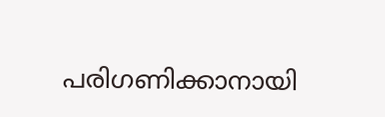പരിഗണിക്കാനായി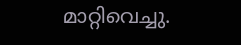മാറ്റിവെച്ചു.